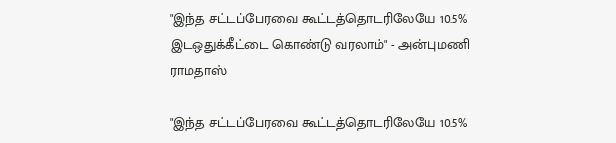"இந்த சட்டப்பேரவை கூட்டத்தொடரிலேயே 10.5% இடஒதுக்கீட்டை கொண்டு வரலாம்" - அன்புமணி ராமதாஸ்

"இந்த சட்டப்பேரவை கூட்டத்தொடரிலேயே 10.5%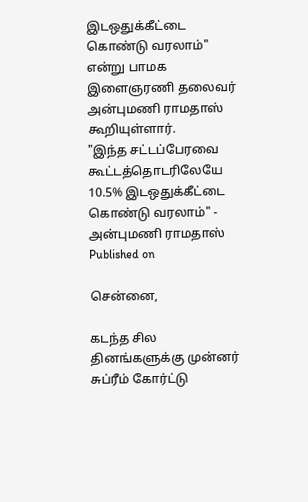இடஒதுக்கீட்டை கொண்டு வரலாம்" என்று பாமக இளைஞரணி தலைவர் அன்புமணி ராமதாஸ் கூறியுள்ளார்.
"இந்த சட்டப்பேரவை கூட்டத்தொடரிலேயே 10.5% இடஒதுக்கீட்டை கொண்டு வரலாம்" - அன்புமணி ராமதாஸ்
Published on

சென்னை,

கடந்த சில தினங்களுக்கு முன்னர் சுப்ரீம் கோர்ட்டு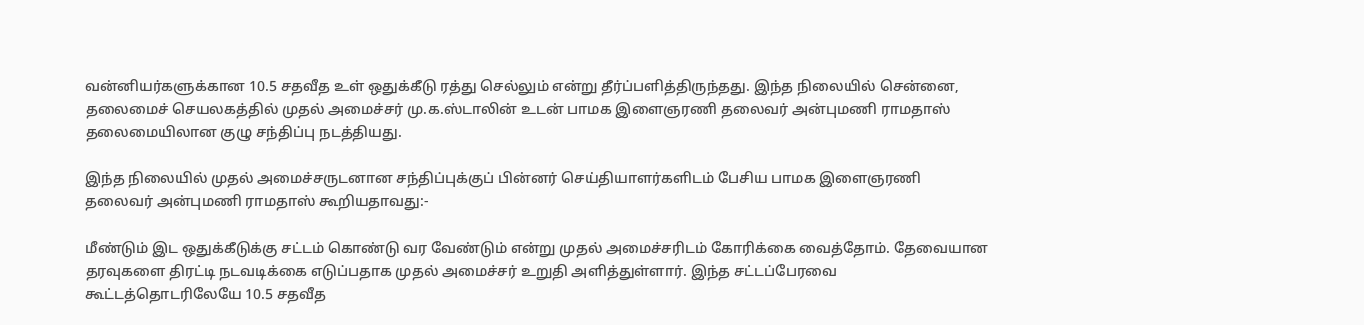வன்னியர்களுக்கான 10.5 சதவீத உள் ஒதுக்கீடு ரத்து செல்லும் என்று தீர்ப்பளித்திருந்தது. இந்த நிலையில் சென்னை, தலைமைச் செயலகத்தில் முதல் அமைச்சர் மு.க.ஸ்டாலின் உடன் பாமக இளைஞரணி தலைவர் அன்புமணி ராமதாஸ் தலைமையிலான குழு சந்திப்பு நடத்தியது.

இந்த நிலையில் முதல் அமைச்சருடனான சந்திப்புக்குப் பின்னர் செய்தியாளர்களிடம் பேசிய பாமக இளைஞரணி தலைவர் அன்புமணி ராமதாஸ் கூறியதாவது:-

மீண்டும் இட ஒதுக்கீடுக்கு சட்டம் கொண்டு வர வேண்டும் என்று முதல் அமைச்சரிடம் கோரிக்கை வைத்தோம். தேவையான தரவுகளை திரட்டி நடவடிக்கை எடுப்பதாக முதல் அமைச்சர் உறுதி அளித்துள்ளார். இந்த சட்டப்பேரவை கூட்டத்தொடரிலேயே 10.5 சதவீத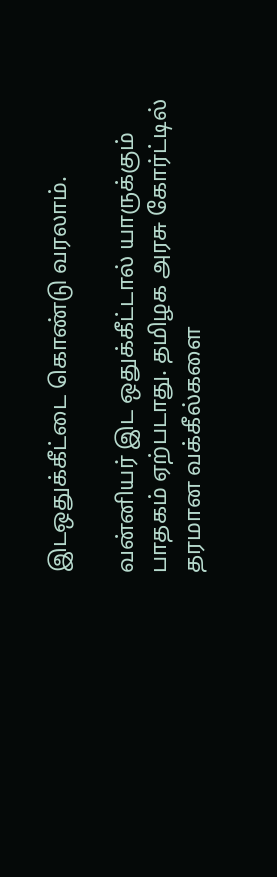இடஒதுக்கீட்டை கொண்டு வரலாம்.

வன்னியர் இட ஒதுக்கீட்டால் யாருக்கும் பாதகம் ஏற்படாது. தமிழக அரசு கோர்ட்டில் தரமான வக்கீல்களை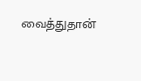வைத்துதான்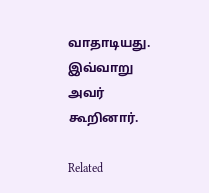வாதாடியது. இவ்வாறு அவர் கூறினார்.

Related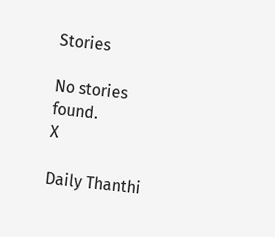Stories

No stories found.
X

Daily Thanthi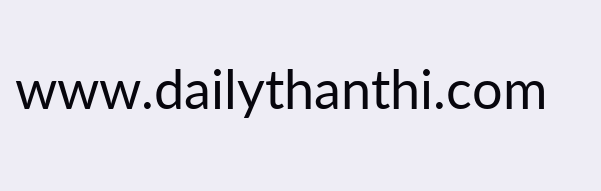www.dailythanthi.com